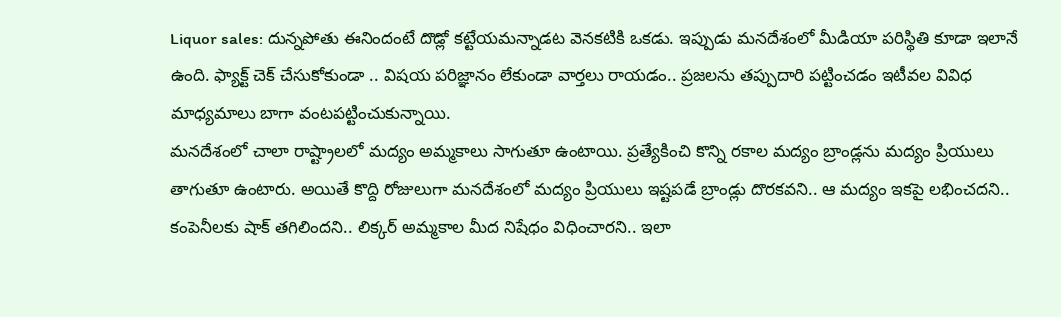Liquor sales: దున్నపోతు ఈనిందంటే దొడ్లో కట్టేయమన్నాడట వెనకటికి ఒకడు. ఇప్పుడు మనదేశంలో మీడియా పరిస్థితి కూడా ఇలానే ఉంది. ఫ్యాక్ట్ చెక్ చేసుకోకుండా .. విషయ పరిజ్ఞానం లేకుండా వార్తలు రాయడం.. ప్రజలను తప్పుదారి పట్టించడం ఇటీవల వివిధ మాధ్యమాలు బాగా వంటపట్టించుకున్నాయి.
మనదేశంలో చాలా రాష్ట్రాలలో మద్యం అమ్మకాలు సాగుతూ ఉంటాయి. ప్రత్యేకించి కొన్ని రకాల మద్యం బ్రాండ్లను మద్యం ప్రియులు తాగుతూ ఉంటారు. అయితే కొద్ది రోజులుగా మనదేశంలో మద్యం ప్రియులు ఇష్టపడే బ్రాండ్లు దొరకవని.. ఆ మద్యం ఇకపై లభించదని.. కంపెనీలకు షాక్ తగిలిందని.. లిక్కర్ అమ్మకాల మీద నిషేధం విధించారని.. ఇలా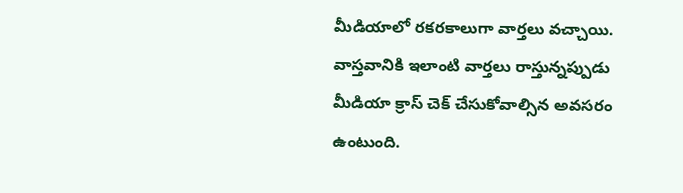మీడియాలో రకరకాలుగా వార్తలు వచ్చాయి. వాస్తవానికి ఇలాంటి వార్తలు రాస్తున్నప్పుడు మీడియా క్రాస్ చెక్ చేసుకోవాల్సిన అవసరం ఉంటుంది.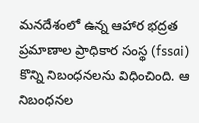మనదేశంలో ఉన్న ఆహార భద్రత ప్రమాణాల ప్రాధికార సంస్థ (fssai) కొన్ని నిబంధనలను విధించింది. ఆ నిబంధనల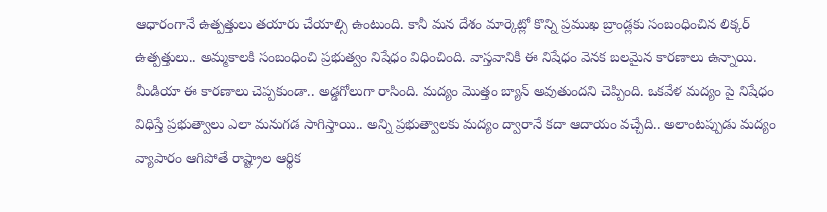ఆధారంగానే ఉత్పత్తులు తయారు చేయాల్సి ఉంటుంది. కానీ మన దేశం మార్కెట్లో కొన్ని ప్రముఖ బ్రాండ్లకు సంబంధించిన లిక్కర్ ఉత్పత్తులు.. అమ్మకాలకి సంబంధించి ప్రభుత్వం నిషేధం విధించింది. వాస్తవానికి ఈ నిషేధం వెనక బలమైన కారణాలు ఉన్నాయి. మీడియా ఈ కారణాలు చెప్పకుండా.. అడ్డగోలుగా రాసింది. మద్యం మొత్తం బ్యాన్ అవుతుందని చెప్పింది. ఒకవేళ మద్యం పై నిషేధం విధిస్తే ప్రభుత్వాలు ఎలా మనుగడ సాగిస్తాయి.. అన్ని ప్రభుత్వాలకు మద్యం ద్వారానే కదా ఆదాయం వచ్చేది.. అలాంటప్పుడు మద్యం వ్యాపారం ఆగిపోతే రాష్ట్రాల ఆర్థిక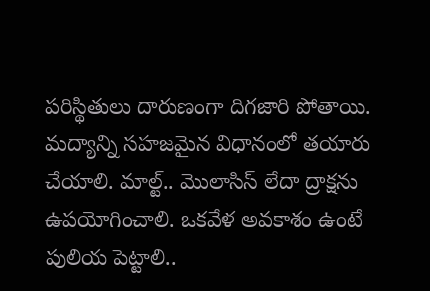పరిస్థితులు దారుణంగా దిగజారి పోతాయి.
మద్యాన్ని సహజమైన విధానంలో తయారు చేయాలి. మాల్ట్.. మొలాసిస్ లేదా ద్రాక్షను ఉపయోగించాలి. ఒకవేళ అవకాశం ఉంటే పులియ పెట్టాలి..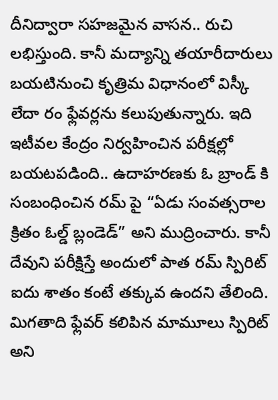దీనిద్వారా సహజమైన వాసన.. రుచి లభిస్తుంది. కానీ మద్యాన్ని తయారీదారులు బయటినుంచి కృత్రిమ విధానంలో విస్కీ లేదా రం ఫ్లేవర్లను కలుపుతున్నారు. ఇది ఇటీవల కేంద్రం నిర్వహించిన పరీక్షల్లో బయటపడింది.. ఉదాహరణకు ఓ బ్రాండ్ కి సంబంధించిన రమ్ పై “ఏడు సంవత్సరాల క్రితం ఓల్డ్ బ్లండెడ్” అని ముద్రించారు. కానీ దేవుని పరీక్షిస్తే అందులో పాత రమ్ స్పిరిట్ ఐదు శాతం కంటే తక్కువ ఉందని తేలింది. మిగతాది ఫ్లేవర్ కలిపిన మామూలు స్పిరిట్ అని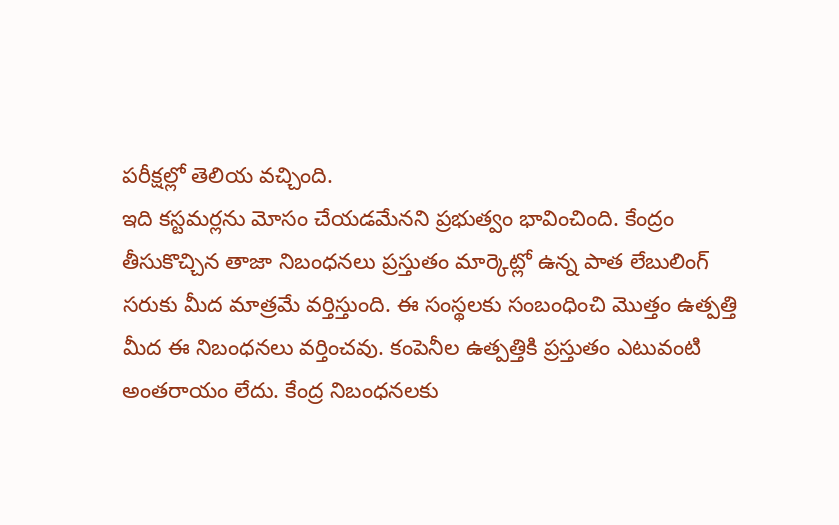పరీక్షల్లో తెలియ వచ్చింది.
ఇది కస్టమర్లను మోసం చేయడమేనని ప్రభుత్వం భావించింది. కేంద్రం తీసుకొచ్చిన తాజా నిబంధనలు ప్రస్తుతం మార్కెట్లో ఉన్న పాత లేబులింగ్ సరుకు మీద మాత్రమే వర్తిస్తుంది. ఈ సంస్థలకు సంబంధించి మొత్తం ఉత్పత్తి మీద ఈ నిబంధనలు వర్తించవు. కంపెనీల ఉత్పత్తికి ప్రస్తుతం ఎటువంటి అంతరాయం లేదు. కేంద్ర నిబంధనలకు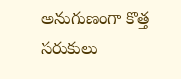అనుగుణంగా కొత్త సరుకులు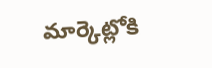మార్కెట్లోకి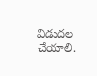విడుదల చేయాలి.